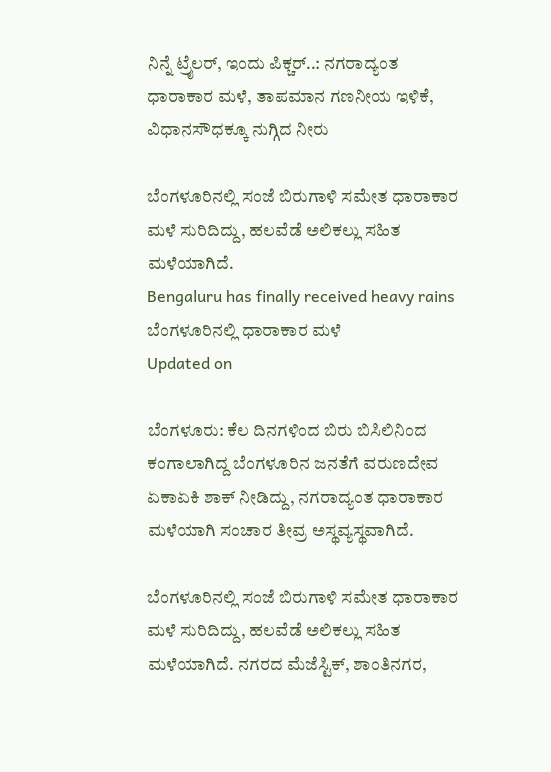ನಿನ್ನೆ ಟ್ರೈಲರ್, ಇಂದು ಪಿಕ್ಚರ್..: ನಗರಾದ್ಯಂತ ಧಾರಾಕಾರ ಮಳೆ, ತಾಪಮಾನ ಗಣನೀಯ ಇಳಿಕೆ, ವಿಧಾನಸೌಧಕ್ಕೂ ನುಗ್ಗಿದ ನೀರು

ಬೆಂಗಳೂರಿನಲ್ಲಿ ಸಂಜೆ ಬಿರುಗಾಳಿ ಸಮೇತ ಧಾರಾಕಾರ ಮಳೆ ಸುರಿದಿದ್ದು, ಹಲವೆಡೆ ಅಲಿಕಲ್ಲು ಸಹಿತ ಮಳೆಯಾಗಿದೆ.
Bengaluru has finally received heavy rains
ಬೆಂಗಳೂರಿನಲ್ಲಿ ಧಾರಾಕಾರ ಮಳೆ
Updated on

ಬೆಂಗಳೂರು: ಕೆಲ ದಿನಗಳಿಂದ ಬಿರು ಬಿಸಿಲಿನಿಂದ ಕಂಗಾಲಾಗಿದ್ದ ಬೆಂಗಳೂರಿನ ಜನತೆಗೆ ವರುಣದೇವ ಏಕಾಏಕಿ ಶಾಕ್ ನೀಡಿದ್ದು, ನಗರಾದ್ಯಂತ ಧಾರಾಕಾರ ಮಳೆಯಾಗಿ ಸಂಚಾರ ತೀವ್ರ ಅಸ್ಥವ್ಯಸ್ಥವಾಗಿದೆ.

ಬೆಂಗಳೂರಿನಲ್ಲಿ ಸಂಜೆ ಬಿರುಗಾಳಿ ಸಮೇತ ಧಾರಾಕಾರ ಮಳೆ ಸುರಿದಿದ್ದು, ಹಲವೆಡೆ ಅಲಿಕಲ್ಲು ಸಹಿತ ಮಳೆಯಾಗಿದೆ. ನಗರದ ಮೆಜೆಸ್ಟಿಕ್, ಶಾಂತಿನಗರ,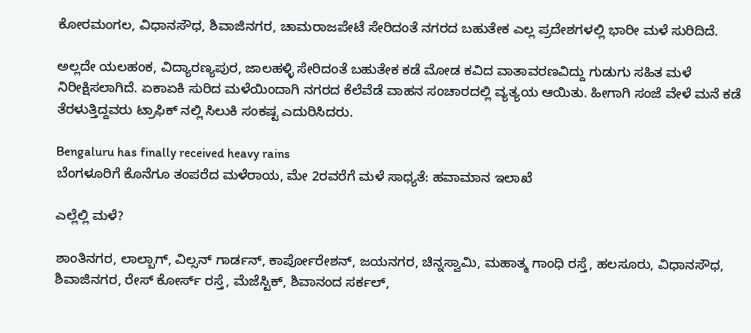ಕೋರಮಂಗಲ, ವಿಧಾನಸೌಧ, ಶಿವಾಜಿನಗರ, ಚಾಮರಾಜಪೇಟೆ ಸೇರಿದಂತೆ ನಗರದ ಬಹುತೇಕ ಎಲ್ಲ ಪ್ರದೇಶಗಳಲ್ಲಿ ಭಾರೀ ಮಳೆ ಸುರಿದಿದೆ.

ಅಲ್ಲದೇ ಯಲಹಂಕ, ವಿದ್ಯಾರಣ್ಯಪುರ, ಜಾಲಹಳ್ಳಿ ಸೇರಿದಂತೆ ಬಹುತೇಕ ಕಡೆ ಮೋಡ ಕವಿದ ವಾತಾವರಣವಿದ್ದು ಗುಡುಗು ಸಹಿತ ಮಳೆ ನಿರೀಕ್ಷಿಸಲಾಗಿದೆ. ಏಕಾಏಕಿ ಸುರಿದ ಮಳೆಯಿಂದಾಗಿ ನಗರದ ಕೆಲೆವೆಡೆ ವಾಹನ ಸಂಚಾರದಲ್ಲಿ ವ್ಯತ್ಯಯ ಆಯಿತು. ಹೀಗಾಗಿ ಸಂಜೆ ವೇಳೆ ಮನೆ ಕಡೆ ತೆರಳುತ್ತಿದ್ದವರು ಟ್ರಾಫಿಕ್ ನಲ್ಲಿ ಸಿಲುಕಿ ಸಂಕಷ್ಟ ಎದುರಿಸಿದರು.

Bengaluru has finally received heavy rains
ಬೆಂಗಳೂರಿಗೆ ಕೊನೆಗೂ ತಂಪರೆದ ಮಳೆರಾಯ, ಮೇ 2ರವರೆಗೆ ಮಳೆ ಸಾಧ್ಯತೆ: ಹವಾಮಾನ ಇಲಾಖೆ

ಎಲ್ಲೆಲ್ಲಿ ಮಳೆ?

ಶಾಂತಿನಗರ, ಲಾಲ್ಬಾಗ್‌, ವಿಲ್ಸನ್ ಗಾರ್ಡನ್, ಕಾರ್ಪೋರೇಶನ್, ಜಯನಗರ, ಚಿನ್ನಸ್ವಾಮಿ, ಮಹಾತ್ಮ ಗಾಂಧಿ ರಸ್ತೆ, ಹಲಸೂರು, ವಿಧಾನಸೌಧ, ಶಿವಾಜಿನಗರ, ರೇಸ್ ಕೋರ್ಸ್ ರಸ್ತೆ, ಮೆಜೆಸ್ಟಿಕ್, ಶಿವಾನಂದ ಸರ್ಕಲ್,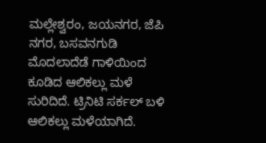ಮಲ್ಲೇಶ್ವರಂ, ಜಯನಗರ, ಜೆಪಿ ನಗರ, ಬಸವನಗುಡಿ ಮೊದಲಾದೆಡೆ ಗಾಳಿಯಿಂದ ಕೂಡಿದ ಆಲಿಕಲ್ಲು ಮಳೆ ಸುರಿದಿದೆ. ಟ್ರಿನಿಟಿ ಸರ್ಕಲ್ ಬಳಿ ಆಲಿಕಲ್ಲು ಮಳೆಯಾಗಿದೆ.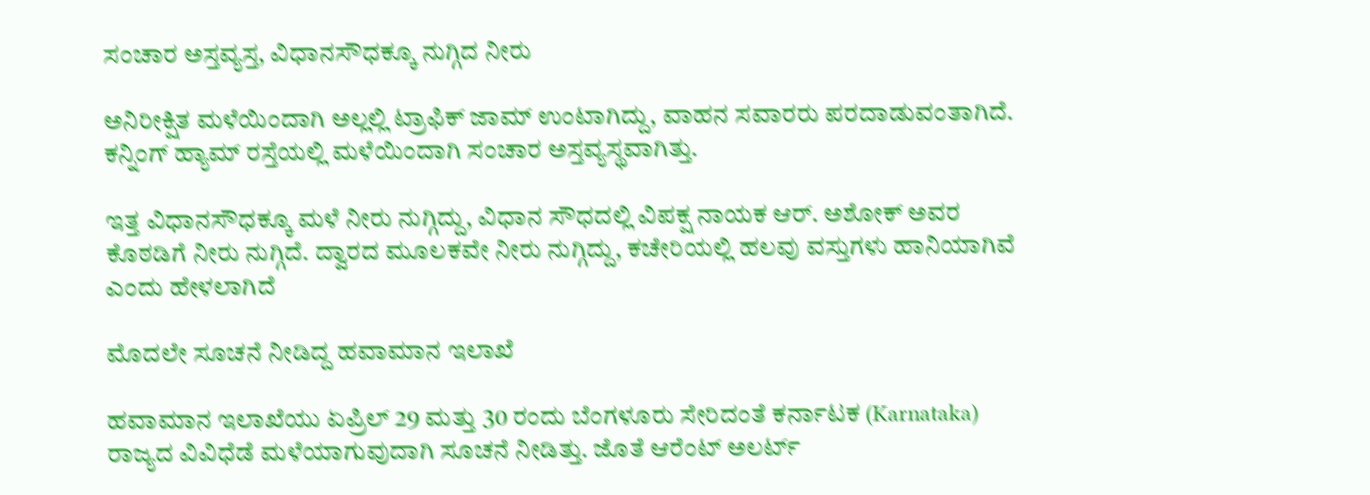ಸಂಚಾರ ಅಸ್ತವ್ಯಸ್ತ, ವಿಧಾನಸೌಧಕ್ಕೂ ನುಗ್ಗಿದ ನೀರು

ಅನಿರೀಕ್ಷಿತ ಮಳೆಯಿಂದಾಗಿ ಅಲ್ಲಲ್ಲಿ ಟ್ರಾಫಿಕ್ ಜಾಮ್ ಉಂಟಾಗಿದ್ದು, ವಾಹನ ಸವಾರರು ಪರದಾಡುವಂತಾಗಿದೆ. ಕನ್ನಿಂಗ್ ಹ್ಯಾಮ್ ರಸ್ತೆಯಲ್ಲಿ ಮಳೆಯಿಂದಾಗಿ ಸಂಚಾರ ಅಸ್ತವ್ಯಸ್ಥವಾಗಿತ್ತು.

ಇತ್ತ ವಿಧಾನಸೌಧಕ್ಕೂ ಮಳೆ ನೀರು ನುಗ್ಗಿದ್ದು, ವಿಧಾನ ಸೌಧದಲ್ಲಿ ವಿಪಕ್ಷ ನಾಯಕ ಆರ್‌. ಅಶೋಕ್‌ ಅವರ ಕೊಠಡಿಗೆ ನೀರು ನುಗ್ಗಿದೆ. ದ್ವಾರದ ಮೂಲಕವೇ ನೀರು ನುಗ್ಗಿದ್ದು, ಕಚೇರಿಯಲ್ಲಿ ಹಲವು ವಸ್ತುಗಳು ಹಾನಿಯಾಗಿವೆ ಎಂದು ಹೇಳಲಾಗಿದೆ

ಮೊದಲೇ ಸೂಚನೆ ನೀಡಿದ್ದ ಹವಾಮಾನ ಇಲಾಖೆ

ಹವಾಮಾನ ಇಲಾಖೆಯು ಏಪ್ರಿಲ್ 29 ಮತ್ತು 30 ರಂದು ಬೆಂಗಳೂರು ಸೇರಿದಂತೆ ಕರ್ನಾಟಕ (Karnataka) ರಾಜ್ಯದ ವಿವಿಧೆಡೆ ಮಳೆಯಾಗುವುದಾಗಿ ಸೂಚನೆ ನೀಡಿತ್ತು. ಜೊತೆ ಆರೆಂಟ್ ಅಲರ್ಟ್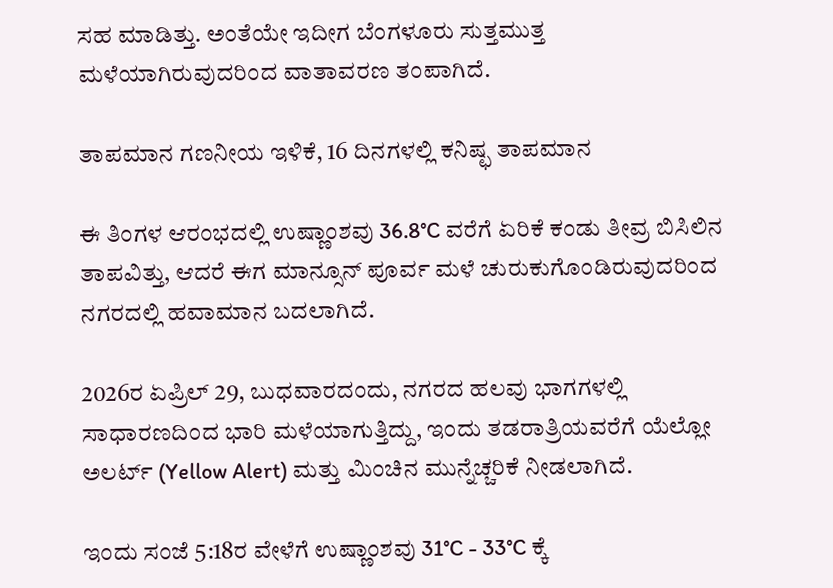ಸಹ ಮಾಡಿತ್ತು. ಅಂತೆಯೇ ಇದೀಗ ಬೆಂಗಳೂರು ಸುತ್ತಮುತ್ತ ಮಳೆಯಾಗಿರುವುದರಿಂದ ವಾತಾವರಣ ತಂಪಾಗಿದೆ.

ತಾಪಮಾನ ಗಣನೀಯ ಇಳಿಕೆ, 16 ದಿನಗಳಲ್ಲಿ ಕನಿಷ್ಛ ತಾಪಮಾನ

ಈ ತಿಂಗಳ ಆರಂಭದಲ್ಲಿ ಉಷ್ಣಾಂಶವು 36.8°C ವರೆಗೆ ಏರಿಕೆ ಕಂಡು ತೀವ್ರ ಬಿಸಿಲಿನ ತಾಪವಿತ್ತು, ಆದರೆ ಈಗ ಮಾನ್ಸೂನ್ ಪೂರ್ವ ಮಳೆ ಚುರುಕುಗೊಂಡಿರುವುದರಿಂದ ನಗರದಲ್ಲಿ ಹವಾಮಾನ ಬದಲಾಗಿದೆ.

2026ರ ಏಪ್ರಿಲ್ 29, ಬುಧವಾರದಂದು, ನಗರದ ಹಲವು ಭಾಗಗಳಲ್ಲಿ ಸಾಧಾರಣದಿಂದ ಭಾರಿ ಮಳೆಯಾಗುತ್ತಿದ್ದು, ಇಂದು ತಡರಾತ್ರಿಯವರೆಗೆ ಯೆಲ್ಲೋ ಅಲರ್ಟ್ (Yellow Alert) ಮತ್ತು ಮಿಂಚಿನ ಮುನ್ನೆಚ್ಚರಿಕೆ ನೀಡಲಾಗಿದೆ.

ಇಂದು ಸಂಜೆ 5:18ರ ವೇಳೆಗೆ ಉಷ್ಣಾಂಶವು 31°C - 33°C ಕ್ಕೆ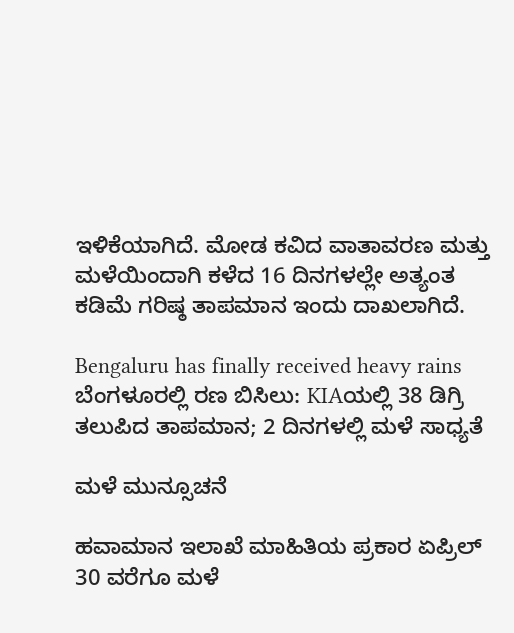ಇಳಿಕೆಯಾಗಿದೆ. ಮೋಡ ಕವಿದ ವಾತಾವರಣ ಮತ್ತು ಮಳೆಯಿಂದಾಗಿ ಕಳೆದ 16 ದಿನಗಳಲ್ಲೇ ಅತ್ಯಂತ ಕಡಿಮೆ ಗರಿಷ್ಠ ತಾಪಮಾನ ಇಂದು ದಾಖಲಾಗಿದೆ.

Bengaluru has finally received heavy rains
ಬೆಂಗಳೂರಲ್ಲಿ ರಣ ಬಿಸಿಲು: KIAಯಲ್ಲಿ 38 ಡಿಗ್ರಿ ತಲುಪಿದ ತಾಪಮಾನ; 2 ದಿನಗಳಲ್ಲಿ ಮಳೆ ಸಾಧ್ಯತೆ

ಮಳೆ ಮುನ್ಸೂಚನೆ

ಹವಾಮಾನ ಇಲಾಖೆ ಮಾಹಿತಿಯ ಪ್ರಕಾರ ಏಪ್ರಿಲ್ 30 ವರೆಗೂ ಮಳೆ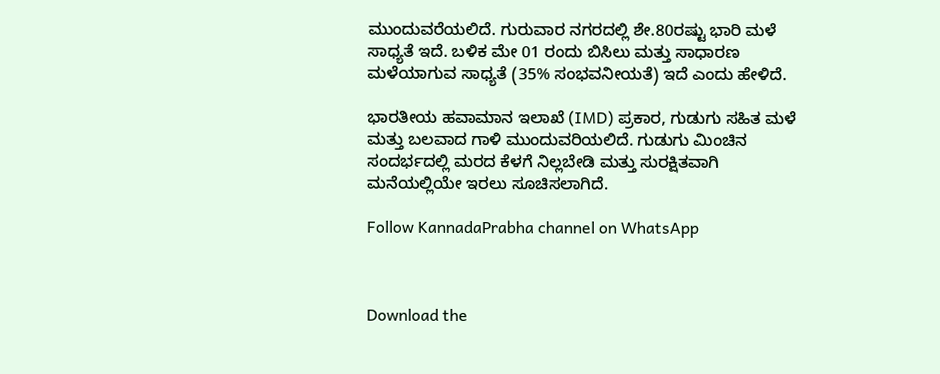ಮುಂದುವರೆಯಲಿದೆ. ಗುರುವಾರ ನಗರದಲ್ಲಿ ಶೇ.80ರಷ್ಟು ಭಾರಿ ಮಳೆ ಸಾಧ್ಯತೆ ಇದೆ. ಬಳಿಕ ಮೇ 01 ರಂದು ಬಿಸಿಲು ಮತ್ತು ಸಾಧಾರಣ ಮಳೆಯಾಗುವ ಸಾಧ್ಯತೆ (35% ಸಂಭವನೀಯತೆ) ಇದೆ ಎಂದು ಹೇಳಿದೆ.

ಭಾರತೀಯ ಹವಾಮಾನ ಇಲಾಖೆ (IMD) ಪ್ರಕಾರ, ಗುಡುಗು ಸಹಿತ ಮಳೆ ಮತ್ತು ಬಲವಾದ ಗಾಳಿ ಮುಂದುವರಿಯಲಿದೆ. ಗುಡುಗು ಮಿಂಚಿನ ಸಂದರ್ಭದಲ್ಲಿ ಮರದ ಕೆಳಗೆ ನಿಲ್ಲಬೇಡಿ ಮತ್ತು ಸುರಕ್ಷಿತವಾಗಿ ಮನೆಯಲ್ಲಿಯೇ ಇರಲು ಸೂಚಿಸಲಾಗಿದೆ.

Follow KannadaPrabha channel on WhatsApp



Download the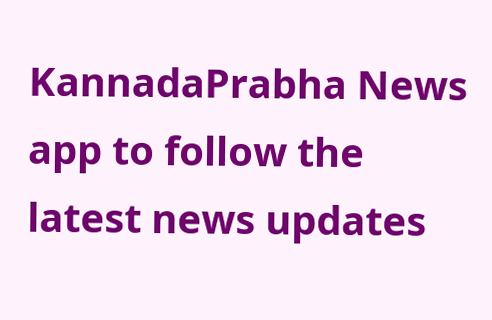KannadaPrabha News app to follow the latest news updates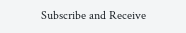Subscribe and Receive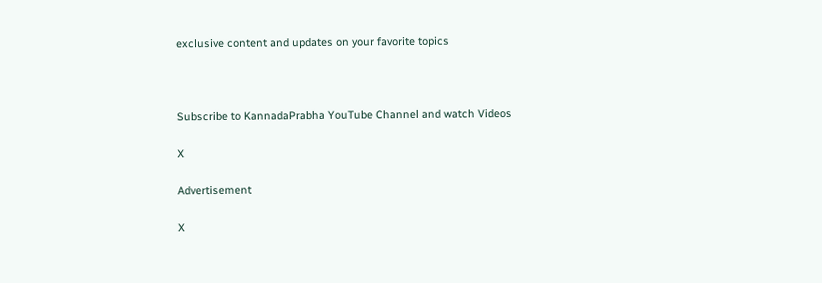exclusive content and updates on your favorite topics



Subscribe to KannadaPrabha YouTube Channel and watch Videos

X

Advertisement

X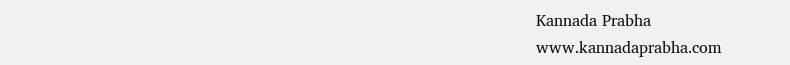Kannada Prabha
www.kannadaprabha.com